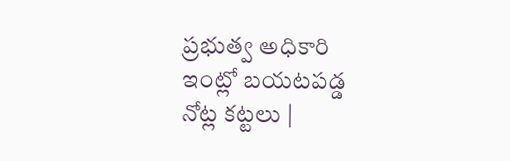ప్రభుత్వ అధికారి ఇంట్లో బయటపడ్డ నోట్ల కట్టలు |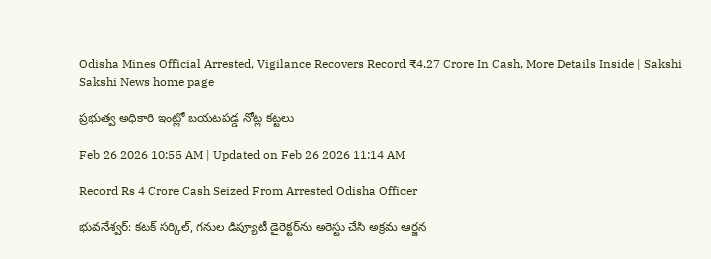Odisha Mines Official Arrested, Vigilance Recovers Record ₹4.27 Crore In Cash, More Details Inside | Sakshi
Sakshi News home page

ప్రభుత్వ అధికారి ఇంట్లో బయటపడ్డ నోట్ల కట్టలు

Feb 26 2026 10:55 AM | Updated on Feb 26 2026 11:14 AM

Record Rs 4 Crore Cash Seized From Arrested Odisha Officer

భువనేశ్వర్‌: కటక్‌ సర్కిల్, గనుల డిప్యూటీ డైరెక్టర్‌ను అరెస్టు చేసి అక్రమ ఆర్జన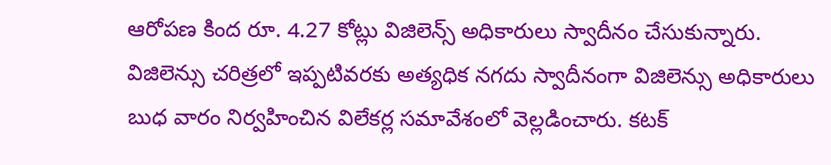ఆరోపణ కింద రూ. 4.27 కోట్లు విజిలెన్స్‌ అధికారులు స్వాదీనం చేసుకున్నారు. విజిలెన్సు చరిత్రలో ఇప్పటివరకు అత్యధిక నగదు స్వాదీనంగా విజిలెన్సు అధికారులు బుధ వారం నిర్వహించిన విలేకర్ల సమావేశంలో వెల్లడించారు. కటక్‌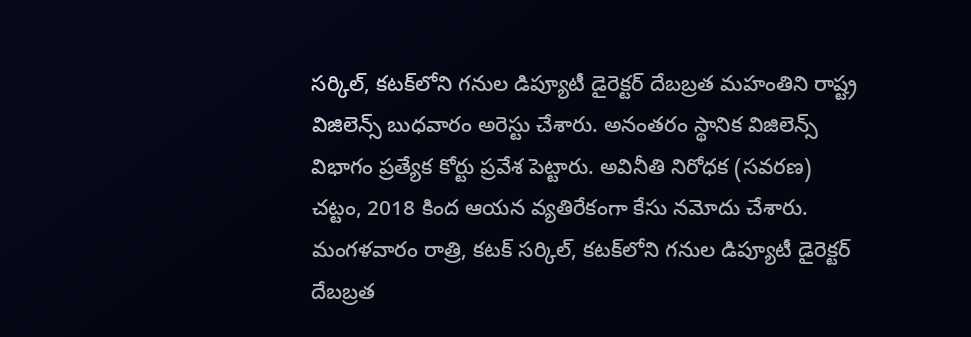సర్కిల్, కటక్‌లోని గనుల డిప్యూటీ డైరెక్టర్‌ దేబబ్రత మహంతిని రాష్ట్ర విజిలెన్స్‌ బుధవారం అరెస్టు చేశారు. అనంతరం స్థానిక విజిలెన్స్‌ విభాగం ప్రత్యేక కోర్టు ప్రవేశ పెట్టారు. అవినీతి నిరోధక (సవరణ) చట్టం, 2018 కింద ఆయన వ్యతిరేకంగా కేసు నమోదు చేశారు. మంగళవారం రాత్రి, కటక్‌ సర్కిల్, కటక్‌లోని గనుల డిప్యూటీ డైరెక్టర్‌ దేబబ్రత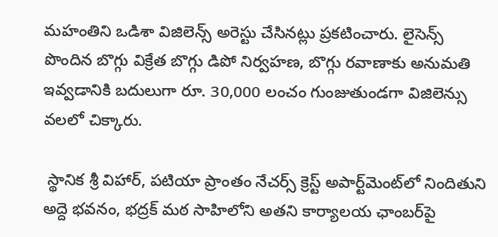మహంతిని ఒడిశా విజిలెన్స్‌ అరెస్టు చేసినట్లు ప్రకటించారు. లైసెన్స్‌ పొందిన బొగ్గు విక్రేత బొగ్గు డిపో నిర్వహణ, బొగ్గు రవాణాకు అనుమతి ఇవ్వడానికి బదులుగా రూ. 30,000 లంచం గుంజుతుండగా విజిలెన్సు వలలో చిక్కారు.

 స్థానిక శ్రీ విహార్, పటియా ప్రాంతం నేచర్స్‌ క్రెస్ట్‌ అపార్ట్‌మెంట్‌లో నిందితుని అద్దె భవనం, భద్రక్‌ మఠ సాహిలోని అతని కార్యాలయ ఛాంబర్‌పై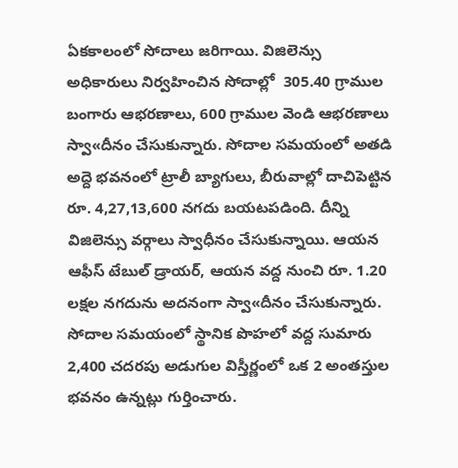ఏకకాలంలో సోదాలు జరిగాయి. విజిలెన్సు అధికారులు నిర్వహించిన సోదాల్లో  305.40 గ్రాముల బంగారు ఆభరణాలు, 600 గ్రాముల వెండి ఆభరణాలు స్వా«దీనం చేసుకున్నారు. సోదాల సమయంలో అతడి అద్దె భవనంలో ట్రాలీ బ్యాగులు, బీరువాల్లో దాచిపెట్టిన రూ. 4,27,13,600 నగదు బయటపడింది. దీన్ని విజిలెన్సు వర్గాలు స్వాధీనం చేసుకున్నాయి. ఆయన ఆఫీస్‌ టేబుల్‌ డ్రాయర్, ఆయన వద్ద నుంచి రూ. 1.20 లక్షల నగదును అదనంగా స్వా«దీనం చేసుకున్నారు. సోదాల సమయంలో స్థానిక పొహలో వద్ద సుమారు 2,400 చదరపు అడుగుల విస్తీర్ణంలో ఒక 2 అంతస్తుల భవనం ఉన్నట్లు గుర్తించారు.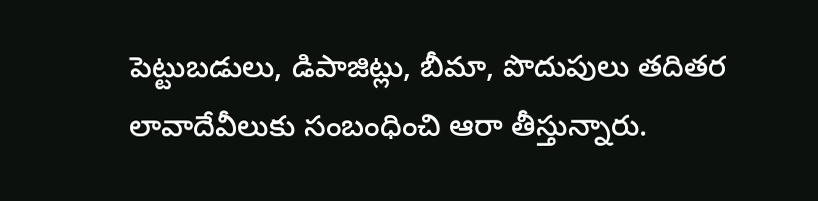పెట్టుబడులు, డిపాజిట్లు, బీమా, పొదుపులు తదితర లావాదేవీలుకు సంబంధించి ఆరా తీస్తున్నారు.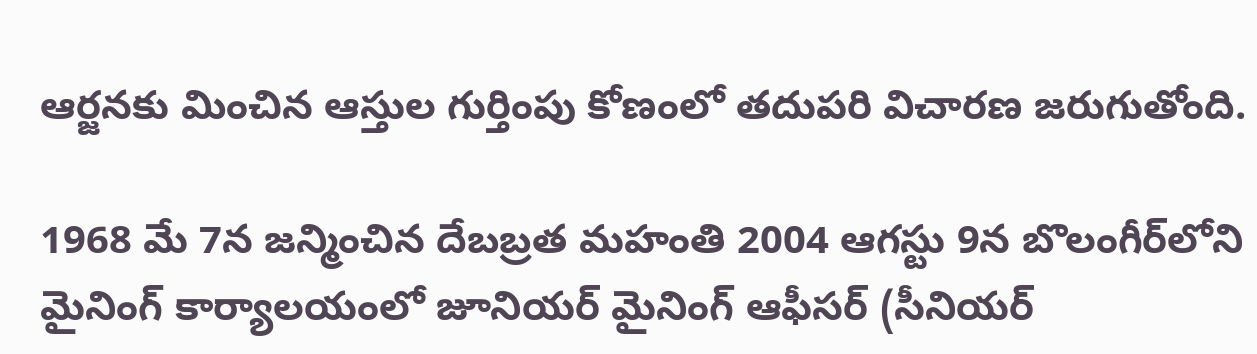ఆర్జనకు మించిన ఆస్తుల గుర్తింపు కోణంలో తదుపరి విచారణ జరుగుతోంది.

1968 మే 7న జన్మించిన దేబబ్రత మహంతి 2004 ఆగస్టు 9న బొలంగీర్‌లోని మైనింగ్‌ కార్యాలయంలో జూనియర్‌ మైనింగ్‌ ఆఫీసర్‌ (సీనియర్‌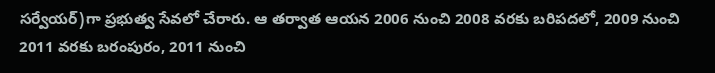సర్వేయర్‌)గా ప్రభుత్వ సేవలో చేరారు. ఆ తర్వాత ఆయన 2006 నుంచి 2008 వరకు బరిపదలో, 2009 నుంచి 2011 వరకు బరంపురం, 2011 నుంచి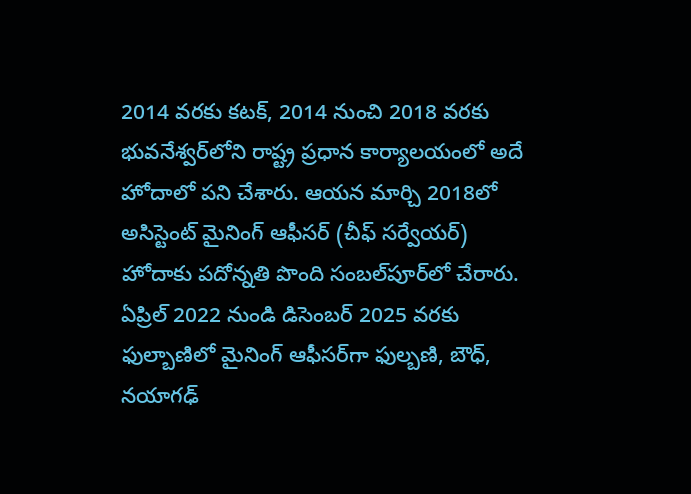2014 వరకు కటక్, 2014 నుంచి 2018 వరకు భువనేశ్వర్‌లోని రాష్ట్ర ప్రధాన కార్యాలయంలో అదే హోదాలో పని చేశారు. ఆయన మార్చి 2018లో అసిస్టెంట్‌ మైనింగ్‌ ఆఫీసర్‌ (చీఫ్‌ సర్వేయర్‌) హోదాకు పదోన్నతి పొంది సంబల్‌పూర్‌లో చేరారు. ఏప్రిల్‌ 2022 నుండి డిసెంబర్‌ 2025 వరకు ఫుల్బాణిలో మైనింగ్‌ ఆఫీసర్‌గా ఫుల్బణి, బౌధ్, నయాగఢ్‌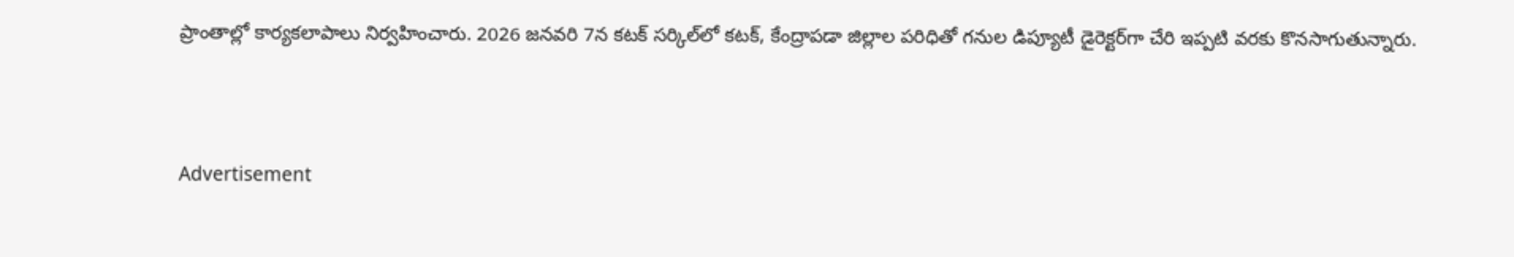ప్రాంతాల్లో కార్యకలాపాలు నిర్వహించారు. 2026 జనవరి 7న కటక్‌ సర్కిల్‌లో కటక్, కేంద్రాపడా జిల్లాల పరిధితో గనుల డిప్యూటీ డైరెక్టర్‌గా చేరి ఇప్పటి వరకు కొనసాగుతున్నారు.



Advertisement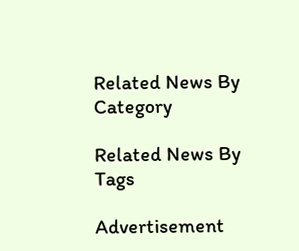Related News By Category

Related News By Tags

Advertisement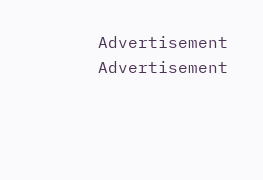Advertisement
Advertisement